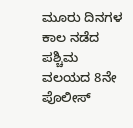ಮೂರು ದಿನಗಳ ಕಾಲ ನಡೆದ ಪಶ್ಚಿಮ ವಲಯದ 8ನೇ ಪೊಲೀಸ್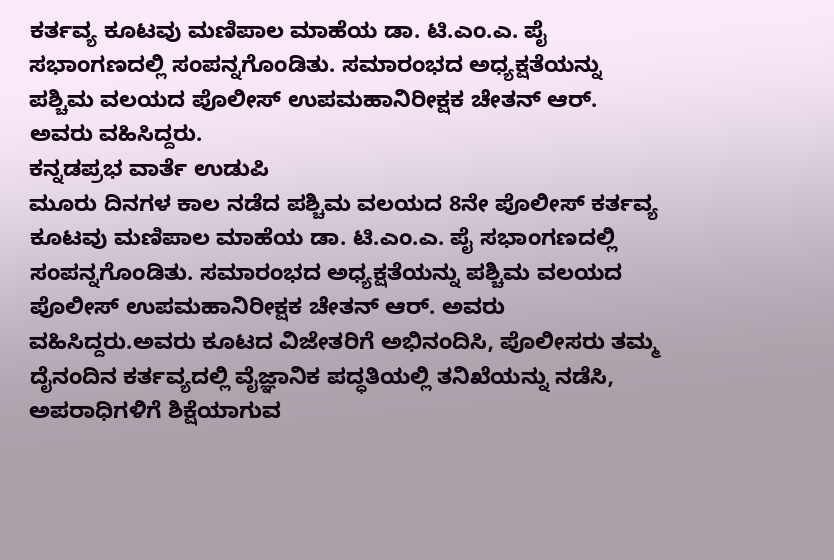ಕರ್ತವ್ಯ ಕೂಟವು ಮಣಿಪಾಲ ಮಾಹೆಯ ಡಾ. ಟಿ.ಎಂ.ಎ. ಪೈ ಸಭಾಂಗಣದಲ್ಲಿ ಸಂಪನ್ನಗೊಂಡಿತು. ಸಮಾರಂಭದ ಅಧ್ಯಕ್ಷತೆಯನ್ನು ಪಶ್ಚಿಮ ವಲಯದ ಪೊಲೀಸ್ ಉಪಮಹಾನಿರೀಕ್ಷಕ ಚೇತನ್ ಆರ್. ಅವರು ವಹಿಸಿದ್ದರು.
ಕನ್ನಡಪ್ರಭ ವಾರ್ತೆ ಉಡುಪಿ
ಮೂರು ದಿನಗಳ ಕಾಲ ನಡೆದ ಪಶ್ಚಿಮ ವಲಯದ 8ನೇ ಪೊಲೀಸ್ ಕರ್ತವ್ಯ ಕೂಟವು ಮಣಿಪಾಲ ಮಾಹೆಯ ಡಾ. ಟಿ.ಎಂ.ಎ. ಪೈ ಸಭಾಂಗಣದಲ್ಲಿ ಸಂಪನ್ನಗೊಂಡಿತು. ಸಮಾರಂಭದ ಅಧ್ಯಕ್ಷತೆಯನ್ನು ಪಶ್ಚಿಮ ವಲಯದ ಪೊಲೀಸ್ ಉಪಮಹಾನಿರೀಕ್ಷಕ ಚೇತನ್ ಆರ್. ಅವರು ವಹಿಸಿದ್ದರು.ಅವರು ಕೂಟದ ವಿಜೇತರಿಗೆ ಅಭಿನಂದಿಸಿ, ಪೊಲೀಸರು ತಮ್ಮ ದೈನಂದಿನ ಕರ್ತವ್ಯದಲ್ಲಿ ವೈಜ್ಞಾನಿಕ ಪದ್ಧತಿಯಲ್ಲಿ ತನಿಖೆಯನ್ನು ನಡೆಸಿ, ಅಪರಾಧಿಗಳಿಗೆ ಶಿಕ್ಷೆಯಾಗುವ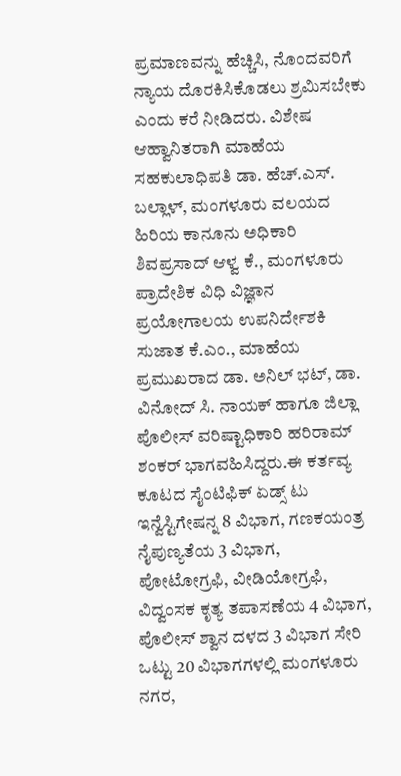ಪ್ರಮಾಣವನ್ನು ಹೆಚ್ಚಿಸಿ, ನೊಂದವರಿಗೆ ನ್ಯಾಯ ದೊರಕಿಸಿಕೊಡಲು ಶ್ರಮಿಸಬೇಕು ಎಂದು ಕರೆ ನೀಡಿದರು. ವಿಶೇಷ ಆಹ್ವಾನಿತರಾಗಿ ಮಾಹೆಯ ಸಹಕುಲಾಧಿಪತಿ ಡಾ. ಹೆಚ್.ಎಸ್. ಬಲ್ಲಾಳ್, ಮಂಗಳೂರು ವಲಯದ ಹಿರಿಯ ಕಾನೂನು ಅಧಿಕಾರಿ ಶಿವಪ್ರಸಾದ್ ಆಳ್ವ ಕೆ., ಮಂಗಳೂರು ಪ್ರಾದೇಶಿಕ ವಿಧಿ ವಿಜ್ಞಾನ ಪ್ರಯೋಗಾಲಯ ಉಪನಿರ್ದೇಶಕಿ ಸುಜಾತ ಕೆ.ಎಂ., ಮಾಹೆಯ ಪ್ರಮುಖರಾದ ಡಾ. ಅನಿಲ್ ಭಟ್, ಡಾ. ವಿನೋದ್ ಸಿ. ನಾಯಕ್ ಹಾಗೂ ಜಿಲ್ಲಾ ಪೊಲೀಸ್ ವರಿಷ್ಟಾಧಿಕಾರಿ ಹರಿರಾಮ್ ಶಂಕರ್ ಭಾಗವಹಿಸಿದ್ದರು.ಈ ಕರ್ತವ್ಯ ಕೂಟದ ಸೈಂಟಿಫಿಕ್ ಏಡ್ಸ್ ಟು ಇನ್ವೆಸ್ಟಿಗೇಷನ್ನ 8 ವಿಭಾಗ, ಗಣಕಯಂತ್ರ ನೈಪುಣ್ಯತೆಯ 3 ವಿಭಾಗ, ಪೋಟೋಗ್ರಫಿ, ವೀಡಿಯೋಗ್ರಫಿ, ವಿದ್ವಂಸಕ ಕೃತ್ಯ ತಪಾಸಣೆಯ 4 ವಿಭಾಗ, ಪೊಲೀಸ್ ಶ್ವಾನ ದಳದ 3 ವಿಭಾಗ ಸೇರಿ ಒಟ್ಟು 20 ವಿಭಾಗಗಳಲ್ಲಿ ಮಂಗಳೂರು ನಗರ,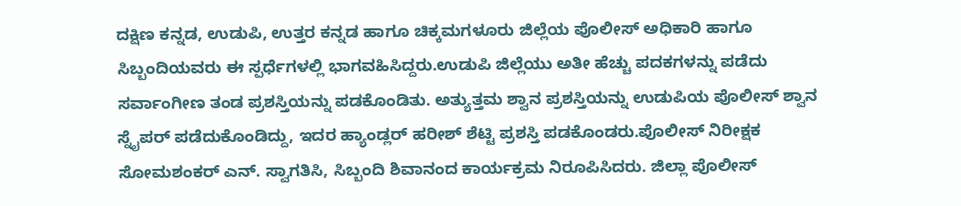ದಕ್ಷಿಣ ಕನ್ನಡ, ಉಡುಪಿ, ಉತ್ತರ ಕನ್ನಡ ಹಾಗೂ ಚಿಕ್ಕಮಗಳೂರು ಜಿಲ್ಲೆಯ ಪೊಲೀಸ್ ಅಧಿಕಾರಿ ಹಾಗೂ ಸಿಬ್ಬಂದಿಯವರು ಈ ಸ್ಪರ್ಧೆಗಳಲ್ಲಿ ಭಾಗವಹಿಸಿದ್ದರು.ಉಡುಪಿ ಜಿಲ್ಲೆಯು ಅತೀ ಹೆಚ್ಚು ಪದಕಗಳನ್ನು ಪಡೆದು ಸರ್ವಾಂಗೀಣ ತಂಡ ಪ್ರಶಸ್ತಿಯನ್ನು ಪಡಕೊಂಡಿತು. ಅತ್ಯುತ್ತಮ ಶ್ವಾನ ಪ್ರಶಸ್ತಿಯನ್ನು ಉಡುಪಿಯ ಪೊಲೀಸ್ ಶ್ವಾನ ಸ್ನೈಪರ್ ಪಡೆದುಕೊಂಡಿದ್ದು, ಇದರ ಹ್ಯಾಂಡ್ಲರ್ ಹರೀಶ್ ಶೆಟ್ಟಿ ಪ್ರಶಸ್ತಿ ಪಡಕೊಂಡರು.ಪೊಲೀಸ್ ನಿರೀಕ್ಷಕ ಸೋಮಶಂಕರ್ ಎನ್. ಸ್ವಾಗತಿಸಿ, ಸಿಬ್ಬಂದಿ ಶಿವಾನಂದ ಕಾರ್ಯಕ್ರಮ ನಿರೂಪಿಸಿದರು. ಜಿಲ್ಲಾ ಪೊಲೀಸ್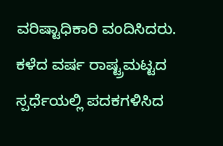ವರಿಷ್ಟಾಧಿಕಾರಿ ವಂದಿಸಿದರು. ಕಳೆದ ವರ್ಷ ರಾಷ್ಟ್ರಮಟ್ಟದ ಸ್ಪರ್ಧೆಯಲ್ಲಿ ಪದಕಗಳಿಸಿದ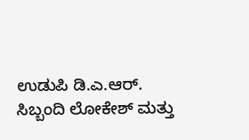ಉಡುಪಿ ಡಿ.ಎ.ಆರ್. ಸಿಬ್ಬಂದಿ ಲೋಕೇಶ್ ಮತ್ತು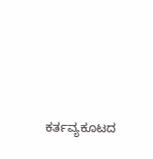ಕರ್ತವ್ಯಕೂಟದ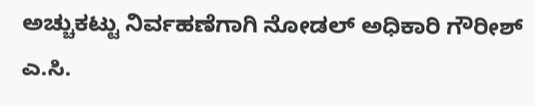ಅಚ್ಚುಕಟ್ಟು ನಿರ್ವಹಣೆಗಾಗಿ ನೋಡಲ್ ಅಧಿಕಾರಿ ಗೌರೀಶ್ ಎ.ಸಿ.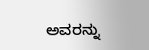ಅವರನ್ನು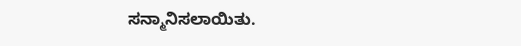ಸನ್ಮಾನಿಸಲಾಯಿತು.